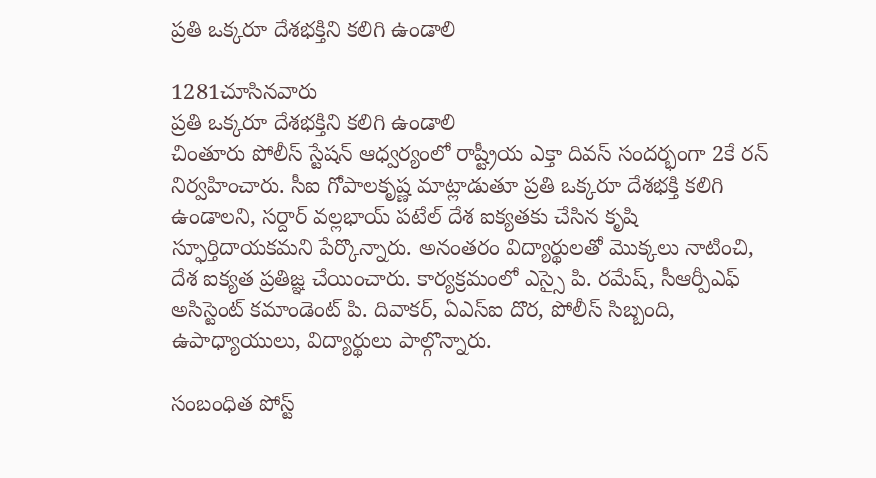ప్రతి ఒక్కరూ దేశభక్తిని కలిగి ఉండాలి

1281చూసినవారు
ప్రతి ఒక్కరూ దేశభక్తిని కలిగి ఉండాలి
చింతూరు పోలీస్ స్టేషన్ ఆధ్వర్యంలో రాష్ట్రీయ ఎక్తా దివస్ సందర్భంగా 2కే రన్ నిర్వహించారు. సీఐ గోపాలకృష్ణ మాట్లాడుతూ ప్రతి ఒక్కరూ దేశభక్తి కలిగి ఉండాలని, సర్దార్ వల్లభాయ్ పటేల్ దేశ ఐక్యతకు చేసిన కృషి స్ఫూర్తిదాయకమని పేర్కొన్నారు. అనంతరం విద్యార్థులతో మొక్కలు నాటించి, దేశ ఐక్యత ప్రతిజ్ఞ చేయించారు. కార్యక్రమంలో ఎస్సై పి. రమేష్, సీఆర్పీఎఫ్ అసిస్టెంట్ కమాండెంట్ పి. దివాకర్, ఏఎస్ఐ దొర, పోలీస్ సిబ్బంది, ఉపాధ్యాయులు, విద్యార్థులు పాల్గొన్నారు.

సంబంధిత పోస్ట్